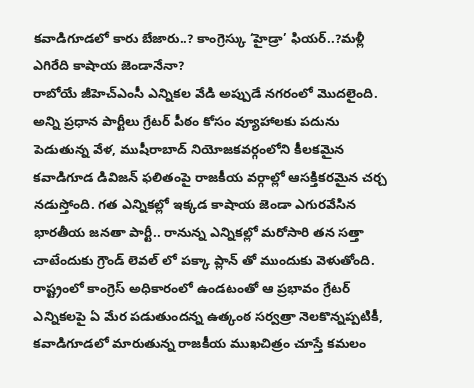కవాడిగూడలో కారు బేజారు..? కాంగ్రెస్కు ‘హైడ్రా’ ఫియర్..?మళ్లీ ఎగిరేది కాషాయ జెండానేనా?
రాబోయే జీహెచ్ఎంసీ ఎన్నికల వేడి అప్పుడే నగరంలో మొదలైంది. అన్ని ప్రధాన పార్టీలు గ్రేటర్ పీఠం కోసం వ్యూహాలకు పదును పెడుతున్న వేళ, ముషీరాబాద్ నియోజకవర్గంలోని కీలకమైన కవాడిగూడ డివిజన్ ఫలితంపై రాజకీయ వర్గాల్లో ఆసక్తికరమైన చర్చ నడుస్తోంది. గత ఎన్నికల్లో ఇక్కడ కాషాయ జెండా ఎగురవేసిన భారతీయ జనతా పార్టీ.. రానున్న ఎన్నికల్లో మరోసారి తన సత్తా చాటేందుకు గ్రౌండ్ లెవల్ లో పక్కా ప్లాన్ తో ముందుకు వెళుతోంది. రాష్ట్రంలో కాంగ్రెస్ అధికారంలో ఉండటంతో ఆ ప్రభావం గ్రేటర్ ఎన్నికలపై ఏ మేర పడుతుందన్న ఉత్కంఠ సర్వత్రా నెలకొన్నప్పటికీ, కవాడిగూడలో మారుతున్న రాజకీయ ముఖచిత్రం చూస్తే కమలం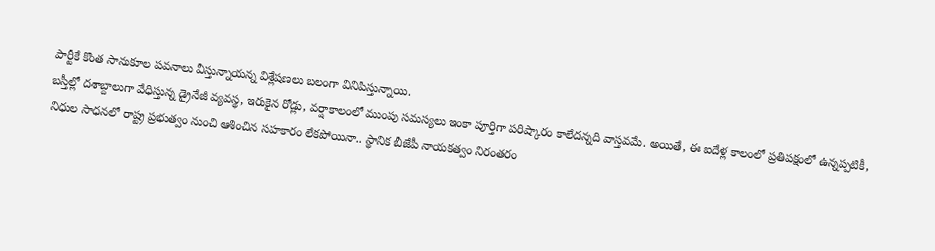పార్టీకే కొంత సానుకూల పవనాలు వీస్తున్నాయన్న విశ్లేషణలు బలంగా వినిపిస్తున్నాయి.
బస్తీల్లో దశాబ్దాలుగా వేధిస్తున్న డ్రైనేజీ వ్యవస్థ, ఇరుకైన రోడ్లు, వర్షాకాలంలో ముంపు సమస్యలు ఇంకా పూర్తిగా పరిష్కారం కాలేదన్నది వాస్తవమే. అయితే, ఈ ఐదేళ్ల కాలంలో ప్రతిపక్షంలో ఉన్నప్పటికీ, నిధుల సాధనలో రాష్ట్ర ప్రభుత్వం నుంచి ఆశించిన సహకారం లేకపోయినా.. స్థానిక బీజేపీ నాయకత్వం నిరంతరం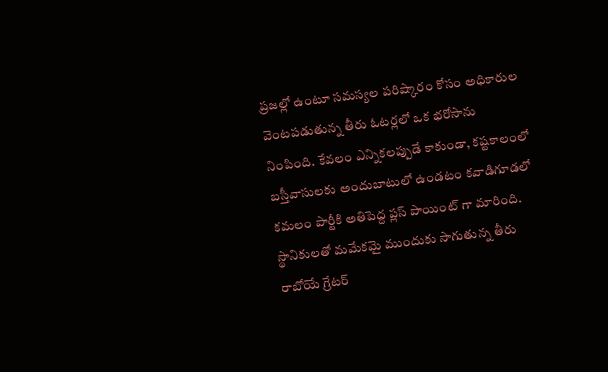ప్రజల్లో ఉంటూ సమస్యల పరిష్కారం కోసం అధికారుల వెంటపడుతున్న తీరు ఓటర్లలో ఒక భరోసాను నింపింది. కేవలం ఎన్నికలప్పుడే కాకుండా, కష్టకాలంలో బస్తీవాసులకు అందుబాటులో ఉండటం కవాడిగూడలో కమలం పార్టీకి అతిపెద్ద ప్లస్ పాయింట్ గా మారింది. స్థానికులతో మమేకమై ముందుకు సాగుతున్న తీరు రాబోయే గ్రేటర్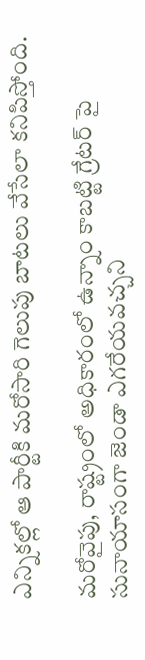ఎన్నికల్లో ఆ పార్టీకి మరోసారి గెలుపు బాటలు వేసేలా కనిపిస్తోంది.

మరోవైపు, రాష్ట్రంలో అధికారంలో ఉన్నాం కాబట్టి గ్రేటర్ పై సునాయాసంగా జెండా ఎగరేయవచ్చని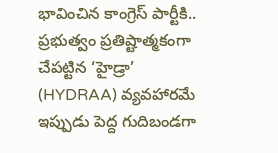భావించిన కాంగ్రెస్ పార్టీకి.. ప్రభుత్వం ప్రతిష్టాత్మకంగా చేపట్టిన ‘హైడ్రా’ (HYDRAA) వ్యవహారమే ఇప్పుడు పెద్ద గుదిబండగా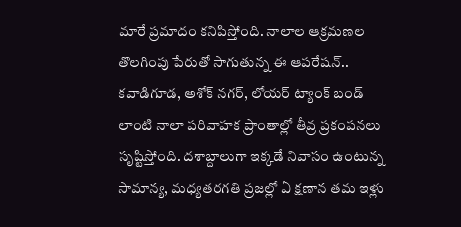మారే ప్రమాదం కనిపిస్తోంది. నాలాల ఆక్రమణల తొలగింపు పేరుతో సాగుతున్న ఈ ఆపరేషన్.. కవాడిగూడ, అశోక్ నగర్, లోయర్ ట్యాంక్ బండ్ లాంటి నాలా పరివాహక ప్రాంతాల్లో తీవ్ర ప్రకంపనలు సృష్టిస్తోంది. దశాబ్దాలుగా ఇక్కడే నివాసం ఉంటున్న సామాన్య, మధ్యతరగతి ప్రజల్లో ఏ క్షణాన తమ ఇళ్లు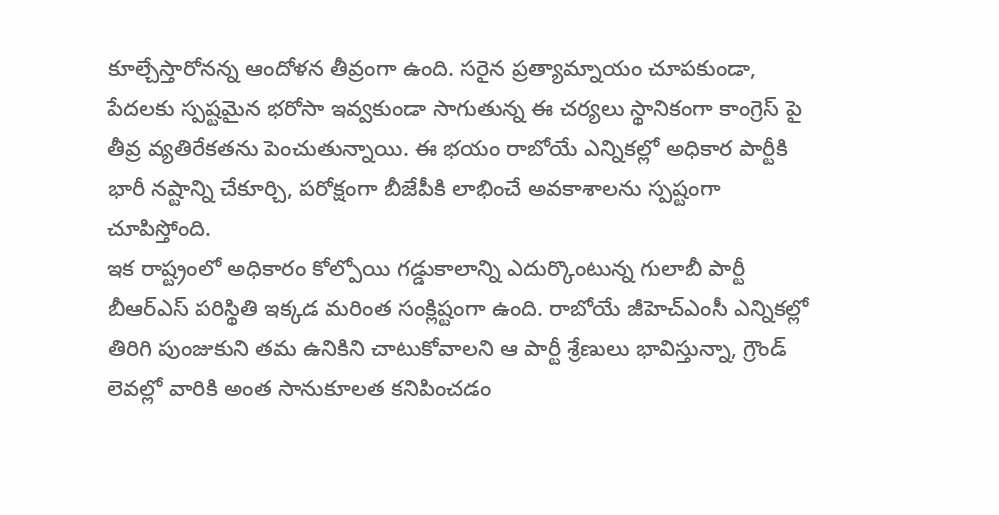కూల్చేస్తారోనన్న ఆందోళన తీవ్రంగా ఉంది. సరైన ప్రత్యామ్నాయం చూపకుండా, పేదలకు స్పష్టమైన భరోసా ఇవ్వకుండా సాగుతున్న ఈ చర్యలు స్థానికంగా కాంగ్రెస్ పై తీవ్ర వ్యతిరేకతను పెంచుతున్నాయి. ఈ భయం రాబోయే ఎన్నికల్లో అధికార పార్టీకి భారీ నష్టాన్ని చేకూర్చి, పరోక్షంగా బీజేపీకి లాభించే అవకాశాలను స్పష్టంగా చూపిస్తోంది.
ఇక రాష్ట్రంలో అధికారం కోల్పోయి గడ్డుకాలాన్ని ఎదుర్కొంటున్న గులాబీ పార్టీ బీఆర్ఎస్ పరిస్థితి ఇక్కడ మరింత సంక్లిష్టంగా ఉంది. రాబోయే జీహెచ్ఎంసీ ఎన్నికల్లో తిరిగి పుంజుకుని తమ ఉనికిని చాటుకోవాలని ఆ పార్టీ శ్రేణులు భావిస్తున్నా, గ్రౌండ్ లెవల్లో వారికి అంత సానుకూలత కనిపించడం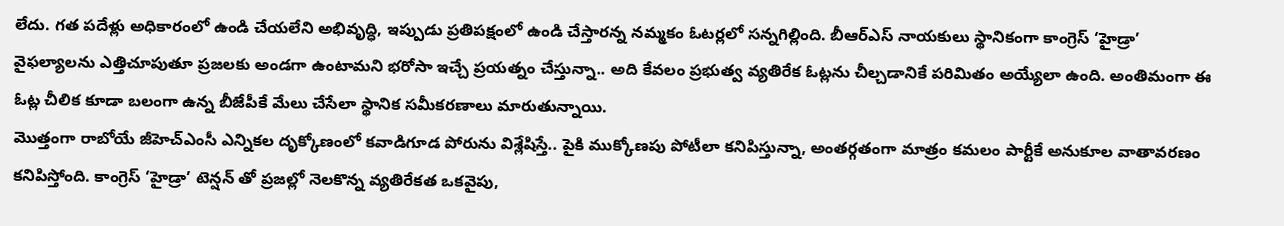లేదు. గత పదేళ్లు అధికారంలో ఉండి చేయలేని అభివృద్ధి, ఇప్పుడు ప్రతిపక్షంలో ఉండి చేస్తారన్న నమ్మకం ఓటర్లలో సన్నగిల్లింది. బీఆర్ఎస్ నాయకులు స్థానికంగా కాంగ్రెస్ ‘హైడ్రా’ వైఫల్యాలను ఎత్తిచూపుతూ ప్రజలకు అండగా ఉంటామని భరోసా ఇచ్చే ప్రయత్నం చేస్తున్నా.. అది కేవలం ప్రభుత్వ వ్యతిరేక ఓట్లను చీల్చడానికే పరిమితం అయ్యేలా ఉంది. అంతిమంగా ఈ ఓట్ల చీలిక కూడా బలంగా ఉన్న బీజేపీకే మేలు చేసేలా స్థానిక సమీకరణాలు మారుతున్నాయి.
మొత్తంగా రాబోయే జీహెచ్ఎంసీ ఎన్నికల దృక్కోణంలో కవాడిగూడ పోరును విశ్లేషిస్తే.. పైకి ముక్కోణపు పోటీలా కనిపిస్తున్నా, అంతర్గతంగా మాత్రం కమలం పార్టీకే అనుకూల వాతావరణం కనిపిస్తోంది. కాంగ్రెస్ ‘హైడ్రా’ టెన్షన్ తో ప్రజల్లో నెలకొన్న వ్యతిరేకత ఒకవైపు,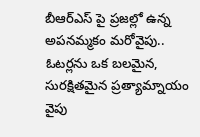బీఆర్ఎస్ పై ప్రజల్లో ఉన్న అపనమ్మకం మరోవైపు.. ఓటర్లను ఒక బలమైన, సురక్షితమైన ప్రత్యామ్నాయం వైపు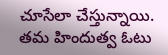చూసేలా చేస్తున్నాయి. తమ హిందుత్వ ఓటు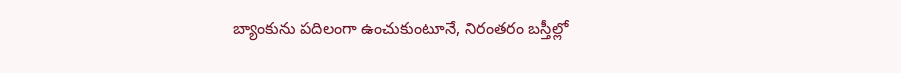బ్యాంకును పదిలంగా ఉంచుకుంటూనే, నిరంతరం బస్తీల్లో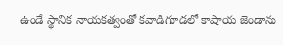ఉండే స్థానిక నాయకత్వంతో కవాడిగూడలో కాషాయ జెండాను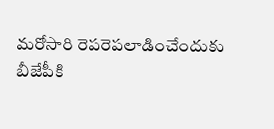మరోసారి రెపరెపలాడించేందుకు బీజేపీకి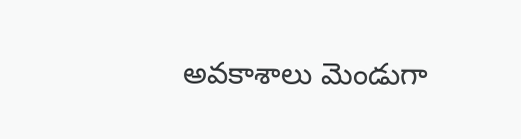అవకాశాలు మెండుగా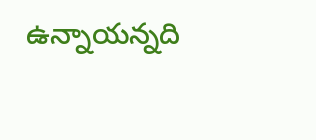ఉన్నాయన్నది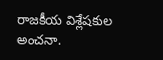రాజకీయ విశ్లేషకుల అంచనా.